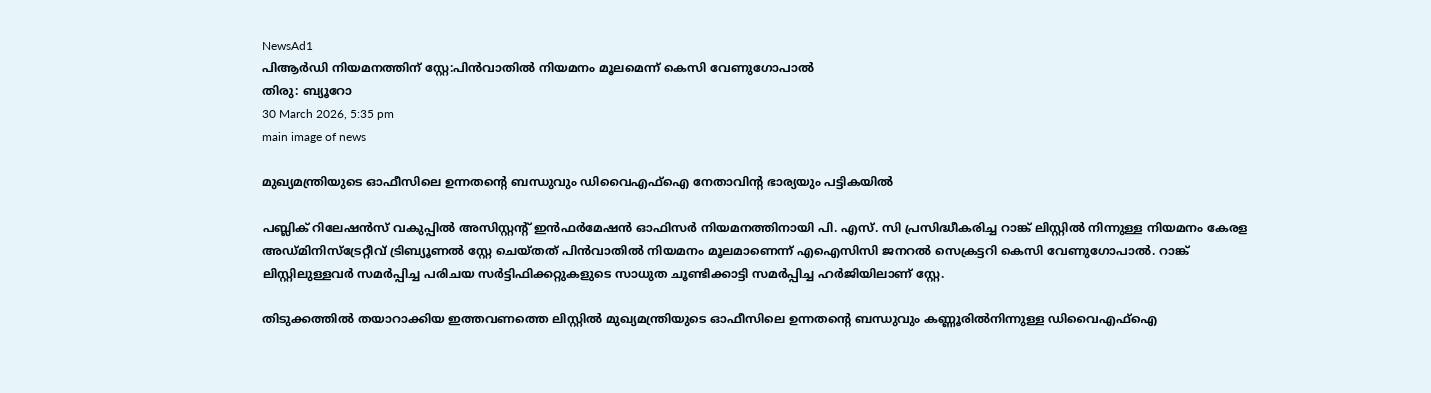NewsAd1
പിആര്‍ഡി നിയമനത്തിന് സ്റ്റേ:പിൻവാതിൽ നിയമനം മൂലമെന്ന് കെസി വേണുഗോപാല്‍
തിരു: ബ്യൂറോ
30 March 2026, 5:35 pm
main image of news

മുഖ്യമന്ത്രിയുടെ ഓഫീസിലെ ഉന്നതന്റെ ബന്ധുവും ഡിവൈഎഫ്‌ഐ നേതാവിന്റ ഭാര്യയും പട്ടികയില്‍

പബ്ലിക് റിലേഷന്‍സ് വകുപ്പില്‍ അസിസ്റ്റന്റ് ഇന്‍ഫര്‍മേഷന്‍ ഓഫിസര്‍ നിയമനത്തിനായി പി. എസ്. സി പ്രസിദ്ധീകരിച്ച റാങ്ക് ലിസ്റ്റില്‍ നിന്നുള്ള നിയമനം കേരള അഡ്മിനിസ്ട്രേറ്റീവ് ട്രിബ്യൂണല്‍ സ്റ്റേ ചെയ്തത് പിന്‍വാതില്‍ നിയമനം മൂലമാണെന്ന് എഐസിസി ജനറല്‍ സെക്രട്ടറി കെസി വേണുഗോപാല്‍. റാങ്ക് ലിസ്റ്റിലുള്ളവര്‍ സമര്‍പ്പിച്ച പരിചയ സര്‍ട്ടിഫിക്കറ്റുകളുടെ സാധുത ചൂണ്ടിക്കാട്ടി സമര്‍പ്പിച്ച ഹര്‍ജിയിലാണ് സ്റ്റേ.

തിടുക്കത്തില്‍ തയാറാക്കിയ ഇത്തവണത്തെ ലിസ്റ്റില്‍ മുഖ്യമന്ത്രിയുടെ ഓഫീസിലെ ഉന്നതന്റെ ബന്ധുവും കണ്ണൂരില്‍നിന്നുള്ള ഡിവൈഎഫ്ഐ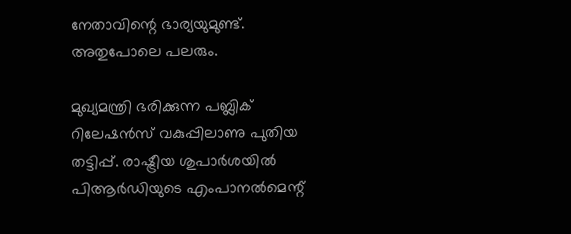നേതാവിന്റെ ഭാര്യയുമുണ്ട്. അതുപോലെ പലരും.

മുഖ്യമന്ത്രി ഭരിക്കുന്ന പബ്ലിക് റിലേഷന്‍സ് വകുപ്പിലാണു പുതിയ തട്ടിപ്പ്. രാഷ്ട്രീയ ശുപാര്‍ശയില്‍ പിആര്‍ഡിയുടെ എംപാനല്‍മെന്റ്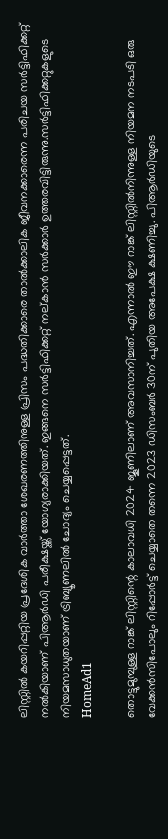ലിസ്റ്റില്‍ കയറിപ്പറ്റിയ പ്രദേശിക വാര്‍ത്താ ശേഖരണത്തിനുള്ള പ്രിസം പദ്ധതിക്കാരെ താല്‍ക്കാലിക ജീവനക്കാരെന്ന പരിചയ സര്‍ട്ടിഫിക്കറ്റ് നല്‍കിയാണ് പിആര്‍ഡി പരീക്ഷയ്ക്ക് യോഗ്യരാക്കിയത്. ഇങ്ങനെ സര്‍ട്ടിഫിക്കറ്റ് നല്കാന്‍ സര്‍ക്കാര്‍ ഉത്തരവിട്ടിരുന്നു.സര്‍ട്ടിഫിക്കറ്റുകളുടെ നിയമസാധുതയാണ് ട്രിബ്യൂണലില്‍ ചോദ്യം ചെയ്യപ്പെട്ടത്.
HomeAd1

തൊട്ടുമുമ്പുള്ള റാങ്ക് ലിസ്റ്റിന്റെ കാലാവധി 2024 ജൂണിലാണ് അവസാനിച്ചത്. എന്നാല്‍ ഈ റാങ്ക് ലിസ്റ്റില്‍നിന്നുള്ള നിയമന നടപടി ഒരു വേക്കന്‍സിപോലും റിപ്പോര്‍ട്ട് ചെയ്യാതെ തന്നെ 2023 ഡിസംബര്‍ 30ന് പുതിയ അപേക്ഷ ക്ഷണിച്ചു. പിആര്‍ഡിയുടെ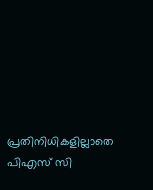പ്രതിനിധികളില്ലാതെ പിഎസ് സി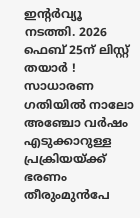ഇന്റര്‍വ്യൂ നടത്തി. 2026 ഫെബ് 25ന് ലിസ്റ്റ് തയാര്‍ ! സാധാരണ ഗതിയില്‍ നാലോ അഞ്ചോ വര്‍ഷം എടുക്കാറുള്ള പ്രക്രിയയ്ക്ക് ഭരണം തീരുംമുന്‍പേ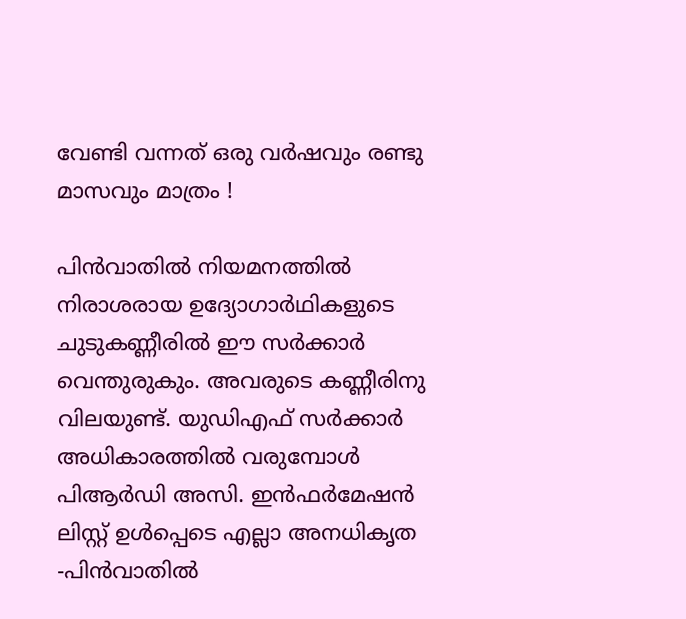വേണ്ടി വന്നത് ഒരു വര്‍ഷവും രണ്ടു മാസവും മാത്രം !

പിന്‍വാതില്‍ നിയമനത്തില്‍ നിരാശരായ ഉദ്യോഗാര്‍ഥികളുടെ ചുടുകണ്ണീരില്‍ ഈ സര്‍ക്കാര്‍ വെന്തുരുകും. അവരുടെ കണ്ണീരിനു വിലയുണ്ട്. യുഡിഎഫ് സര്‍ക്കാര്‍ അധികാരത്തില്‍ വരുമ്പോള്‍ പിആര്‍ഡി അസി. ഇന്‍ഫര്‍മേഷന്‍ ലിസ്റ്റ് ഉള്‍പ്പെടെ എല്ലാ അനധികൃത -പിന്‍വാതില്‍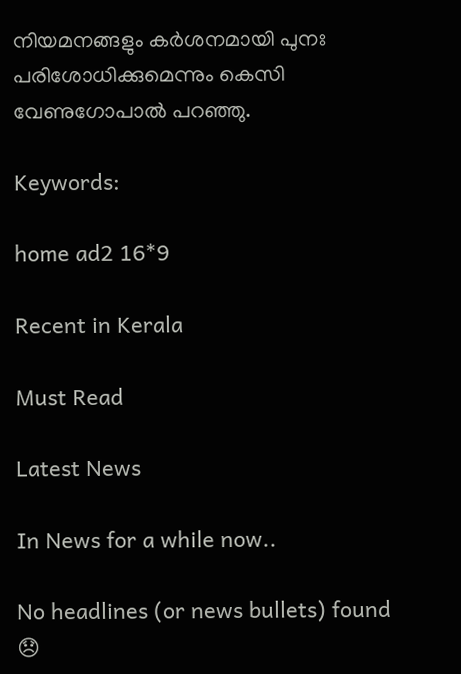നിയമനങ്ങളും കര്‍ശനമായി പുനഃ പരിശോധിക്കുമെന്നും കെസി വേണുഗോപാല്‍ പറഞ്ഞു.

Keywords:

home ad2 16*9

Recent in Kerala

Must Read

Latest News

In News for a while now..

No headlines (or news bullets) found 😞